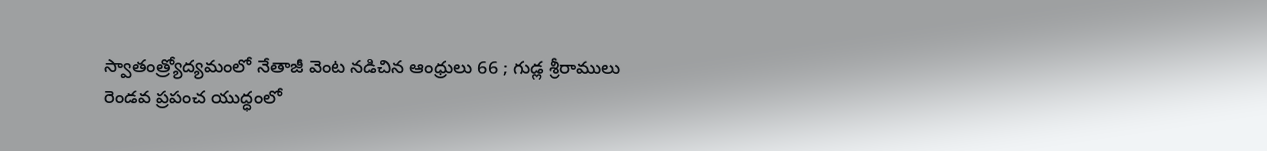స్వాతంత్ర్యోద్యమంలో నేతాజీ వెంట నడిచిన ఆంధ్రులు 66 ; గుడ్ల శ్రీరాములు
రెండవ ప్రపంచ యుద్ధంలో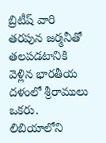బ్రిటీష్ వారి తరపున జర్మనీతో తలపడటానికి వెళ్లిన భారతీయ దళంలో శ్రీరాములు ఒకరు. లిబియాలోని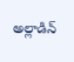అల్లాడిన్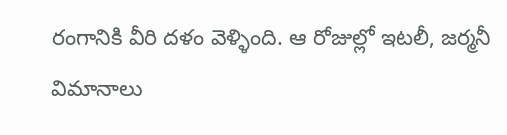రంగానికి వీరి దళం వెళ్ళింది. ఆ రోజుల్లో ఇటలీ, జర్మనీ విమానాలు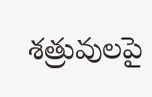శత్రువులపై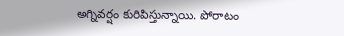అగ్నివర్షం కురిపిస్తున్నాయి. పోరాటం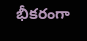భీకరంగా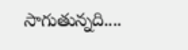సాగుతున్నది....